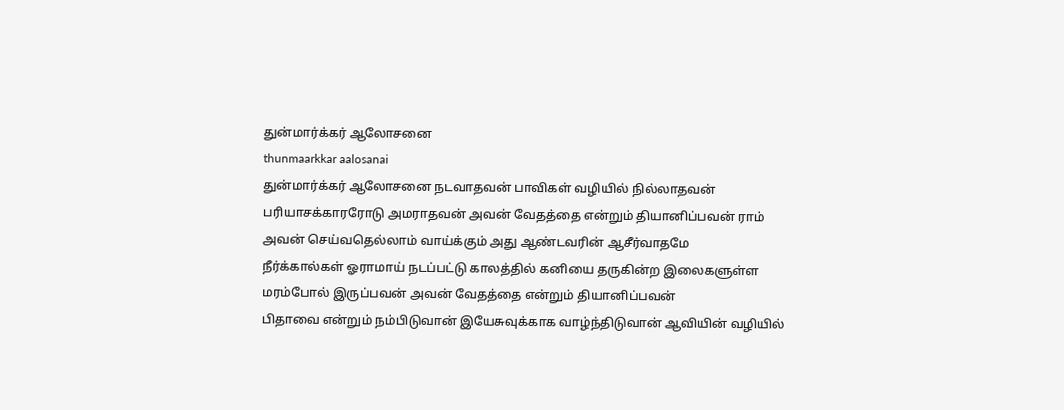துன்மார்க்கர் ஆலோசனை
thunmaarkkar aalosanai
துன்மார்க்கர் ஆலோசனை நடவாதவன் பாவிகள் வழியில் நில்லாதவன் பரியாசக்காரரோடு அமராதவன் அவன் வேதத்தை என்றும் தியானிப்பவன் ராம்
அவன் செய்வதெல்லாம் வாய்க்கும் அது ஆண்டவரின் ஆசீர்வாதமே
நீர்க்கால்கள் ஓராமாய் நடப்பட்டு காலத்தில் கனியை தருகின்ற இலைகளுள்ள மரம்போல் இருப்பவன் அவன் வேதத்தை என்றும் தியானிப்பவன்
பிதாவை என்றும் நம்பிடுவான் இயேசுவுக்காக வாழ்ந்திடுவான் ஆவியின் வழியில்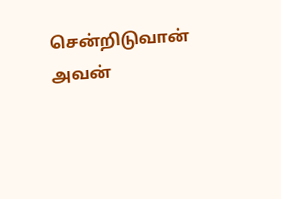சென்றிடுவான் அவன்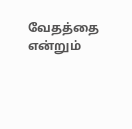வேதத்தை என்றும்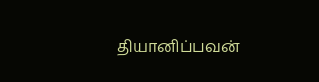தியானிப்பவன்